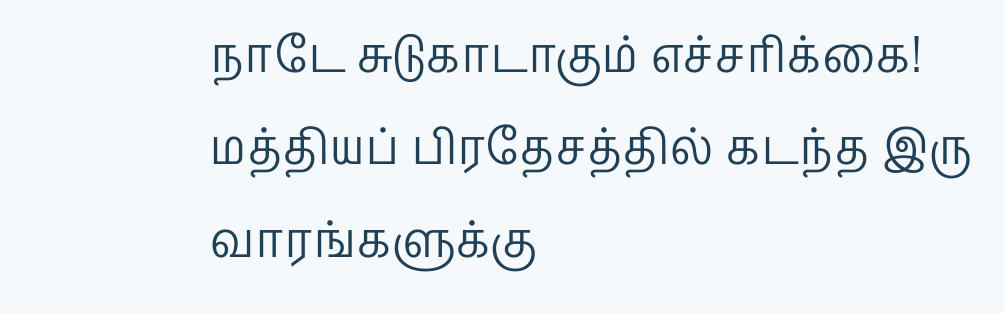நாடே சுடுகாடாகும் எச்சரிக்கை!
மத்தியப் பிரதேசத்தில் கடந்த இரு வாரங்களுக்கு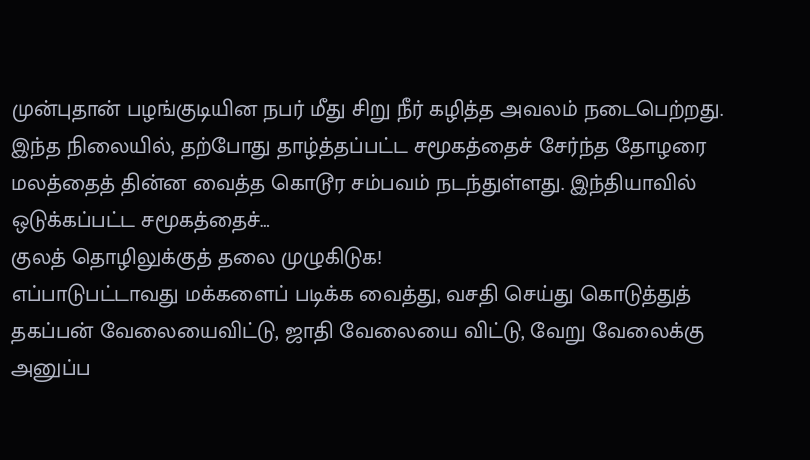முன்புதான் பழங்குடியின நபர் மீது சிறு நீர் கழித்த அவலம் நடைபெற்றது. இந்த நிலையில், தற்போது தாழ்த்தப்பட்ட சமூகத்தைச் சேர்ந்த தோழரை மலத்தைத் தின்ன வைத்த கொடூர சம்பவம் நடந்துள்ளது. இந்தியாவில் ஒடுக்கப்பட்ட சமூகத்தைச்…
குலத் தொழிலுக்குத் தலை முழுகிடுக!
எப்பாடுபட்டாவது மக்களைப் படிக்க வைத்து, வசதி செய்து கொடுத்துத் தகப்பன் வேலையைவிட்டு, ஜாதி வேலையை விட்டு, வேறு வேலைக்கு அனுப்ப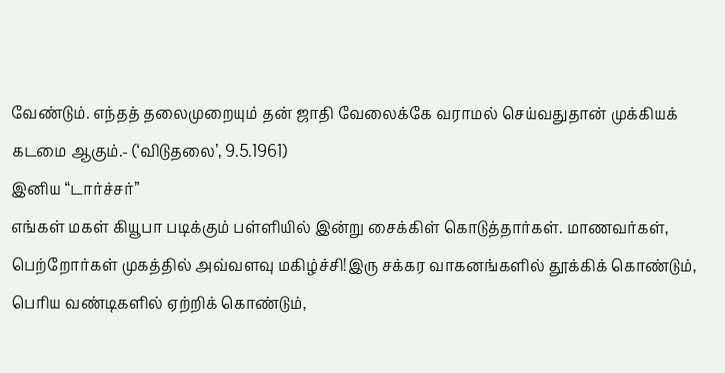வேண்டும். எந்தத் தலைமுறையும் தன் ஜாதி வேலைக்கே வராமல் செய்வதுதான் முக்கியக் கடமை ஆகும்.- (‘விடுதலை’, 9.5.1961)
இனிய “டார்ச்சர்”
எங்கள் மகள் கியூபா படிக்கும் பள்ளியில் இன்று சைக்கிள் கொடுத்தார்கள். மாணவர்கள், பெற்றோர்கள் முகத்தில் அவ்வளவு மகிழ்ச்சி!இரு சக்கர வாகனங்களில் தூக்கிக் கொண்டும், பெரிய வண்டிகளில் ஏற்றிக் கொண்டும்,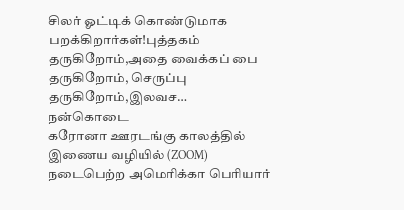சிலர் ஓட்டிக் கொண்டுமாக பறக்கிறார்கள்!புத்தகம் தருகிறோம்,அதை வைக்கப் பை தருகிறோம், செருப்பு தருகிறோம்,இலவச…
நன்கொடை
கரோனா ஊரடங்கு காலத்தில் இணைய வழியில் (ZOOM) நடைபெற்ற அமெரிக்கா பெரியார்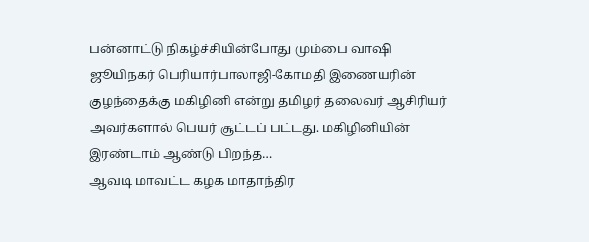பன்னாட்டு நிகழ்ச்சியின்போது மும்பை வாஷி ஜூயிநகர் பெரியார்பாலாஜி-கோமதி இணையரின் குழந்தைக்கு மகிழினி என்று தமிழர் தலைவர் ஆசிரியர் அவர்களால் பெயர் சூட்டப் பட்டது. மகிழினியின் இரண்டாம் ஆண்டு பிறந்த…
ஆவடி மாவட்ட கழக மாதாந்திர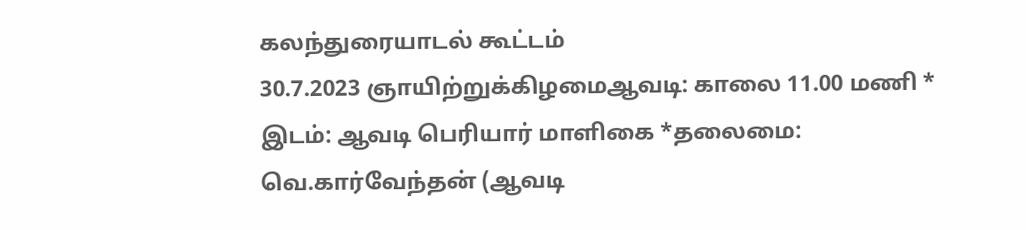கலந்துரையாடல் கூட்டம்
30.7.2023 ஞாயிற்றுக்கிழமைஆவடி: காலை 11.00 மணி * இடம்: ஆவடி பெரியார் மாளிகை *தலைமை: வெ.கார்வேந்தன் (ஆவடி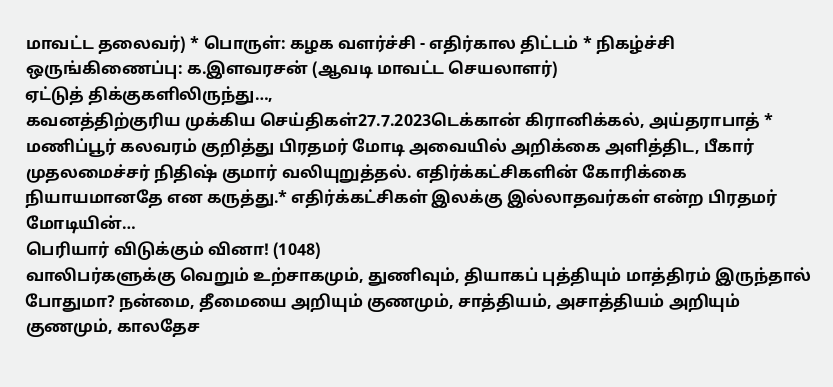மாவட்ட தலைவர்) * பொருள்: கழக வளர்ச்சி - எதிர்கால திட்டம் * நிகழ்ச்சி ஒருங்கிணைப்பு: க.இளவரசன் (ஆவடி மாவட்ட செயலாளர்)
ஏட்டுத் திக்குகளிலிருந்து…,
கவனத்திற்குரிய முக்கிய செய்திகள்27.7.2023டெக்கான் கிரானிக்கல், அய்தராபாத் * மணிப்பூர் கலவரம் குறித்து பிரதமர் மோடி அவையில் அறிக்கை அளித்திட, பீகார் முதலமைச்சர் நிதிஷ் குமார் வலியுறுத்தல். எதிர்க்கட்சிகளின் கோரிக்கை நியாயமானதே என கருத்து.* எதிர்க்கட்சிகள் இலக்கு இல்லாதவர்கள் என்ற பிரதமர் மோடியின்…
பெரியார் விடுக்கும் வினா! (1048)
வாலிபர்களுக்கு வெறும் உற்சாகமும், துணிவும், தியாகப் புத்தியும் மாத்திரம் இருந்தால் போதுமா? நன்மை, தீமையை அறியும் குணமும், சாத்தியம், அசாத்தியம் அறியும் குணமும், காலதேச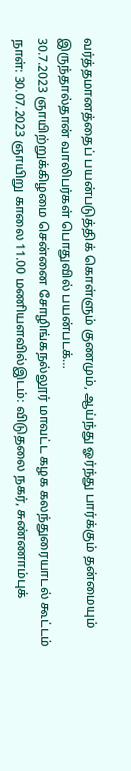வர்த்தமானத்தைப் பயன்படுத்திக் கொள்ளும் குணமும், ஆய்ந்து ஓர்ந்து பார்க்கும் தன்மையும் இருந்தால்தான் வாலிபர்கள் பொதுவில் பயன்படக்…
30.7.2023 ஞாயிற்றுக்கிழமை சென்னை சோழிங்கநல்லூர் மாவட்ட கழக கலந்துரையாடல் கூட்டம்
நாள்: 30.07.2023 ஞாயிறு காலை 11.00 மணியளவில்இடம்: விடுதலை நகர், சுண்ணாம்புக்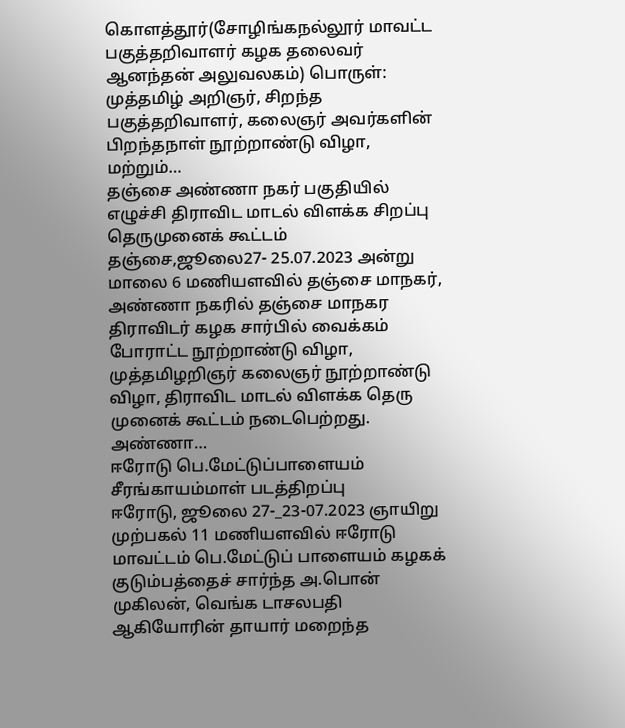கொளத்தூர்(சோழிங்கநல்லூர் மாவட்ட பகுத்தறிவாளர் கழக தலைவர் ஆனந்தன் அலுவலகம்) பொருள்: முத்தமிழ் அறிஞர், சிறந்த பகுத்தறிவாளர், கலைஞர் அவர்களின் பிறந்தநாள் நூற்றாண்டு விழா, மற்றும்…
தஞ்சை அண்ணா நகர் பகுதியில் எழுச்சி திராவிட மாடல் விளக்க சிறப்பு தெருமுனைக் கூட்டம்
தஞ்சை,ஜூலை27- 25.07.2023 அன்று மாலை 6 மணியளவில் தஞ்சை மாநகர், அண்ணா நகரில் தஞ்சை மாநகர திராவிடர் கழக சார்பில் வைக்கம் போராட்ட நூற்றாண்டு விழா, முத்தமிழறிஞர் கலைஞர் நூற்றாண்டு விழா, திராவிட மாடல் விளக்க தெரு முனைக் கூட்டம் நடைபெற்றது. அண்ணா…
ஈரோடு பெ.மேட்டுப்பாளையம் சீரங்காயம்மாள் படத்திறப்பு
ஈரோடு, ஜூலை 27-_23-07.2023 ஞாயிறு முற்பகல் 11 மணியளவில் ஈரோடு மாவட்டம் பெ.மேட்டுப் பாளையம் கழகக் குடும்பத்தைச் சார்ந்த அ.பொன் முகிலன், வெங்க டாசலபதி ஆகியோரின் தாயார் மறைந்த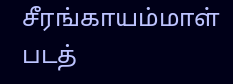சீரங்காயம்மாள் படத்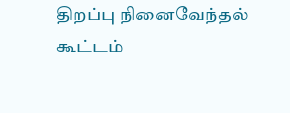திறப்பு நினைவேந்தல் கூட்டம்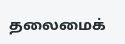தலைமைக்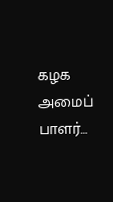கழக அமைப் பாளர்…